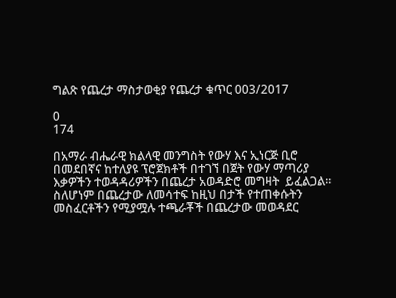ግልጽ የጨረታ ማስታወቂያ የጨረታ ቁጥር 003/2017

0
174

በአማራ ብሔራዊ ክልላዊ መንግስት የውሃ እና ኢነርጅ ቢሮ በመደበኛና ከተለያዩ ፕሮጀክቶች በተገኘ በጀት የውሃ ማጣሪያ እቃዎችን ተወዳዳሪዎችን በጨረታ አወዳድሮ መግዛት  ይፈልጋል፡፡ ስለሆነም በጨረታው ለመሳተፍ ከዚህ በታች የተጠቀሱትን መስፈርቶችን የሚያሟሉ ተጫራቾች በጨረታው መወዳደር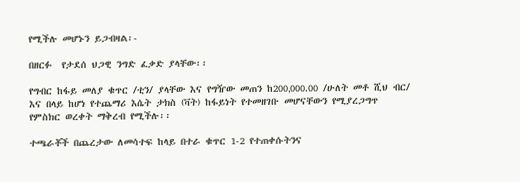የሚችሉ መሆኑን ይጋብዛል፡-

በዘርፉ  የታደሰ ህጋዊ ንግድ ፈቃድ ያላቸው፡፡

የግብር ከፋይ መለያ ቁጥር /ቲን/ ያላቸው እና የግዥው መጠን ከ200‚000.00 /ሁለት መቶ ሺህ ብር/ እና በላይ ከሆነ የተጨማሪ እሴት ታክስ (ቫት) ከፋይነት የተመዘገቡ መሆናቸውን የሚያረጋግጥ የምስክር ወረቀት ማቅረብ የሚችሉ፡፡

ተጫራቾች በጨረታው ለመሳተፍ ከላይ በተራ ቁጥር 1-2 የተጠቀሱትንና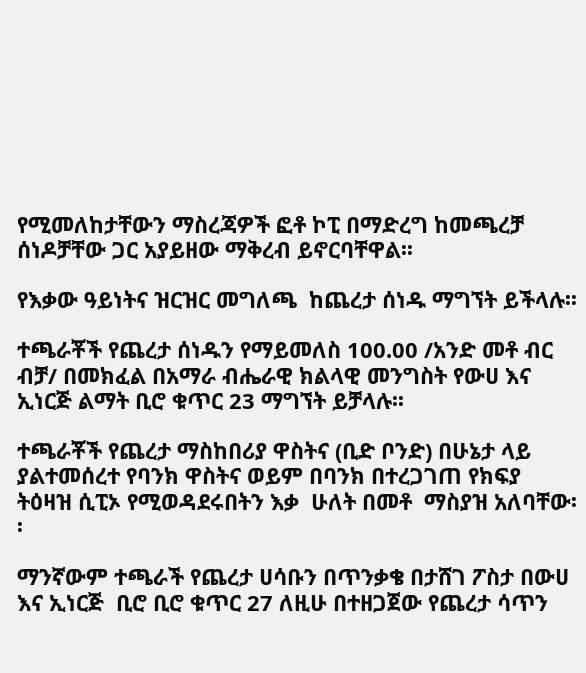የሚመለከታቸውን ማስረጃዎች ፎቶ ኮፒ በማድረግ ከመጫረቻ ሰነዶቻቸው ጋር አያይዘው ማቅረብ ይኖርባቸዋል፡፡

የእቃው ዓይነትና ዝርዝር መግለጫ  ከጨረታ ሰነዱ ማግኘት ይችላሉ፡፡

ተጫራቾች የጨረታ ሰነዱን የማይመለስ 100.00 /አንድ መቶ ብር ብቻ/ በመክፈል በአማራ ብሔራዊ ክልላዊ መንግስት የውሀ እና  ኢነርጅ ልማት ቢሮ ቁጥር 23 ማግኘት ይቻላሉ፡፡

ተጫራቾች የጨረታ ማስከበሪያ ዋስትና (ቢድ ቦንድ) በሁኔታ ላይ ያልተመሰረተ የባንክ ዋስትና ወይም በባንክ በተረጋገጠ የክፍያ ትዕዛዝ ሲፒኦ የሚወዳደሩበትን እቃ  ሁለት በመቶ  ማስያዝ አለባቸው፡፡

ማንኛውም ተጫራች የጨረታ ሀሳቡን በጥንቃቄ በታሸገ ፖስታ በውሀ እና ኢነርጅ  ቢሮ ቢሮ ቁጥር 27 ለዚሁ በተዘጋጀው የጨረታ ሳጥን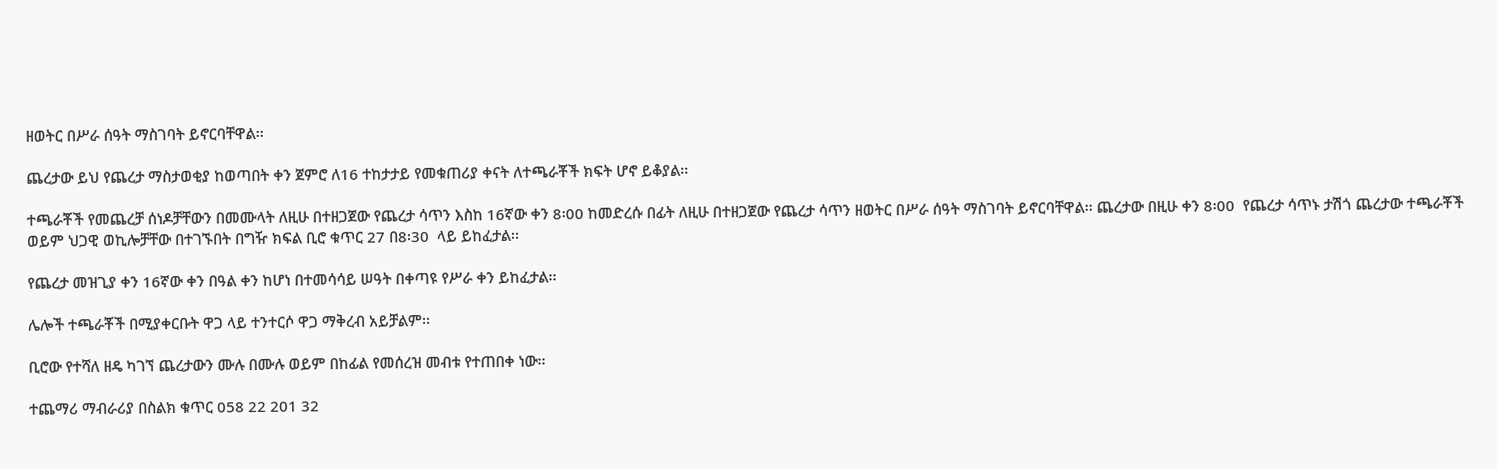ዘወትር በሥራ ሰዓት ማስገባት ይኖርባቸዋል፡፡

ጨረታው ይህ የጨረታ ማስታወቂያ ከወጣበት ቀን ጀምሮ ለ16 ተከታታይ የመቁጠሪያ ቀናት ለተጫራቾች ክፍት ሆኖ ይቆያል፡፡

ተጫራቾች የመጨረቻ ሰነዶቻቸውን በመሙላት ለዚሁ በተዘጋጀው የጨረታ ሳጥን እስከ 16ኛው ቀን 8፡00 ከመድረሱ በፊት ለዚሁ በተዘጋጀው የጨረታ ሳጥን ዘወትር በሥራ ሰዓት ማስገባት ይኖርባቸዋል፡፡ ጨረታው በዚሁ ቀን 8፡00  የጨረታ ሳጥኑ ታሽጎ ጨረታው ተጫራቾች ወይም ህጋዊ ወኪሎቻቸው በተገኙበት በግዥ ክፍል ቢሮ ቁጥር 27 በ8፡30  ላይ ይከፈታል፡፡

የጨረታ መዝጊያ ቀን 16ኛው ቀን በዓል ቀን ከሆነ በተመሳሳይ ሠዓት በቀጣዩ የሥራ ቀን ይከፈታል፡፡

ሌሎች ተጫራቾች በሚያቀርቡት ዋጋ ላይ ተንተርሶ ዋጋ ማቅረብ አይቻልም፡፡

ቢሮው የተሻለ ዘዴ ካገኘ ጨረታውን ሙሉ በሙሉ ወይም በከፊል የመሰረዝ መብቱ የተጠበቀ ነው፡፡

ተጨማሪ ማብራሪያ በስልክ ቁጥር 058 22 201 32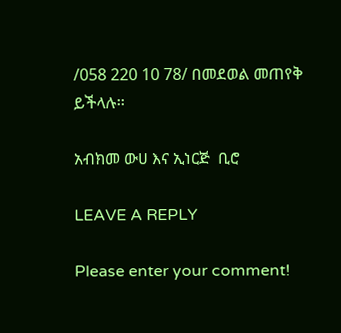/058 220 10 78/ በመደወል መጠየቅ ይችላሉ፡፡

አብክመ ውሀ እና ኢነርጅ  ቢሮ

LEAVE A REPLY

Please enter your comment!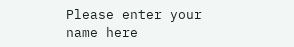Please enter your name here